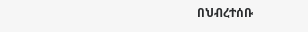በህብረተሰቡ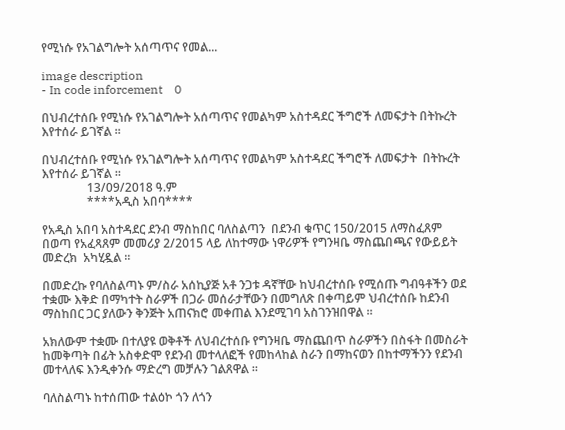የሚነሱ የአገልግሎት አሰጣጥና የመል...

image description
- In code inforcement    0

በህብረተሰቡ የሚነሱ የአገልግሎት አሰጣጥና የመልካም አስተዳደር ችግሮች ለመፍታት በትኩረት እየተሰራ ይገኛል ።

በህብረተሰቡ የሚነሱ የአገልግሎት አሰጣጥና የመልካም አስተዳደር ችግሮች ለመፍታት  በትኩረት እየተሰራ ይገኛል ።
               13/09/2018 ዓ.ም
               ****አዲስ አበባ****

የአዲስ አበባ አስተዳደር ደንብ ማስከበር ባለስልጣን  በደንብ ቁጥር 150/2015 ለማስፈጸም በወጣ የአፈጻጸም መመሪያ 2/2015 ላይ ለከተማው ነዋሪዎች የግንዛቤ ማስጨበጫና የውይይት መድረክ  አካሂዷል ።

በመድረኩ የባለስልጣኑ ም/ስራ አሰኪያጅ አቶ ንጋቱ ዳኛቸው ከህብረተሰቡ የሚሰጡ ግብዓቶችን ወደ ተቋሙ እቅድ በማካተት ስራዎች በጋራ መሰራታቸውን በመግለጽ በቀጣይም ህብረተሰቡ ከደንብ ማስከበር ጋር ያለውን ቅንጅት አጠናክሮ መቀጠል እንደሚገባ አስገንዝበዋል ።

አክለውም ተቋሙ በተለያዩ ወቅቶች ለህብረተሰቡ የግንዛቤ ማስጨበጥ ስራዎችን በስፋት በመስራት ከመቅጣት በፊት አስቀድሞ የደንብ መተላለፎች የመከላከል ስራን በማከናወን በከተማችንን የደንብ መተላለፍ እንዲቀንሱ ማድረግ መቻሉን ገልጸዋል ።

ባለስልጣኑ ከተሰጠው ተልዕኮ ጎን ለጎን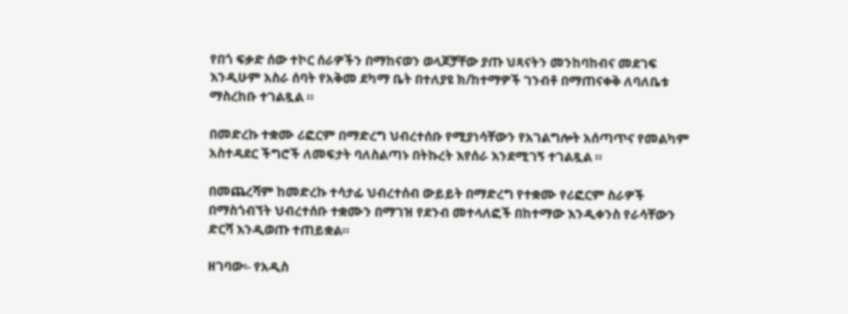የበጎ ፍቃድ ሰው ተኮር ሰራዎችን በማከናወን ወላጆቻቸው ያጡ ህጻናትን መንከባከብና መደገፍ እንዲሁም አስራ ሰባት የአቅመ ደካማ ቤት በተለያዩ ክ/ከተማዎች ገንብቶ በማጠናቀቅ ለባለቤቱ ማስረከቡ ተገልጿል ።

በመድረኩ ተቋሙ ሪፎርም በማድረግ ህብረተሰቡ የሚያነሳቸውን የአገልግሎት አሰጣጥና የመልካም አስተዳደር ችግሮች ለመፍታት ባለስልጣኑ በትኩረት እየሰራ እንደሚገኝ ተገልጿል ።

በመጨረሻም ከመድረኩ ተሳታፊ ህብረተሰብ ውይይት በማድረግ የተቋሙ የሪፎርም ስራዎች በማስጎብኘት ህብረተሰቡ ተቋሙን በማገዝ የደንብ መተላለፎች በከተማው እንዲቀንስ የራሳቸውን ድርሻ እንዲወጡ ተጠይቋል።

ዘገባው፡- የአዲስ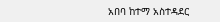አበባ ከተማ አስተዳደር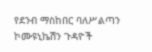የደንብ ማስከበር ባለሥልጣን ኮሙዩኒኬሽን ጉዳዮች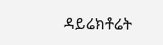ዳይሬክቶሬት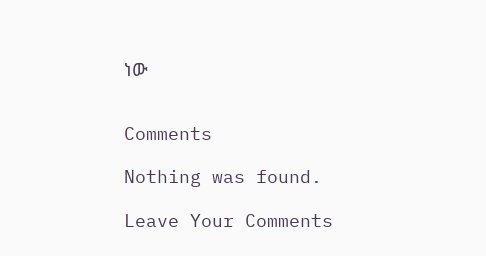ነው


Comments

Nothing was found.

Leave Your Comments